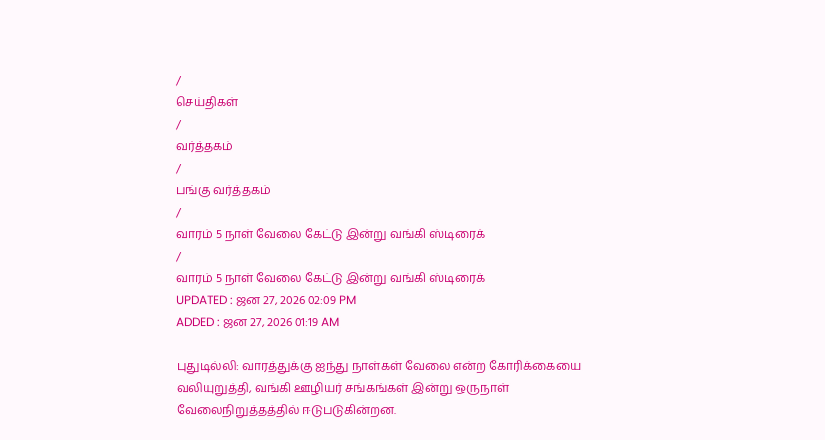/
செய்திகள்
/
வர்த்தகம்
/
பங்கு வர்த்தகம்
/
வாரம் 5 நாள் வேலை கேட்டு இன்று வங்கி ஸ்டிரைக்
/
வாரம் 5 நாள் வேலை கேட்டு இன்று வங்கி ஸ்டிரைக்
UPDATED : ஜன 27, 2026 02:09 PM
ADDED : ஜன 27, 2026 01:19 AM

புதுடில்லி: வாரத்துக்கு ஐந்து நாள்கள் வேலை என்ற கோரிக்கையை வலியுறுத்தி, வங்கி ஊழியர் சங்கங்கள் இன்று ஒருநாள் வேலைநிறுத்தத்தில் ஈடுபடுகின்றன.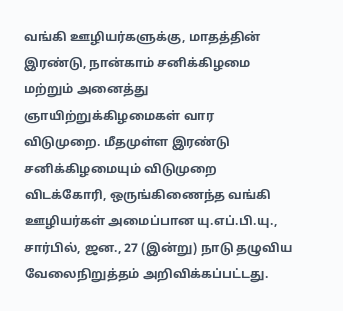வங்கி ஊழியர்களுக்கு, மாதத்தின் இரண்டு, நான்காம் சனிக்கிழமை மற்றும் அனைத்து ஞாயிற்றுக்கிழமைகள் வார விடுமுறை. மீதமுள்ள இரண்டு சனிக்கிழமையும் விடுமுறை விடக்கோரி, ஒருங்கிணைந்த வங்கி ஊழியர்கள் அமைப்பான யு.எப்.பி.யு., சார்பில், ஜன., 27 (இன்று) நாடு தழுவிய வேலைநிறுத்தம் அறிவிக்கப்பட்டது.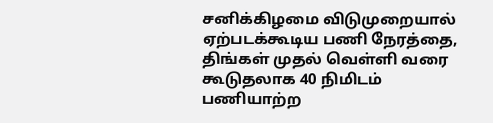சனிக்கிழமை விடுமுறையால் ஏற்படக்கூடிய பணி நேரத்தை, திங்கள் முதல் வெள்ளி வரை கூடுதலாக 40 நிமிடம் பணியாற்ற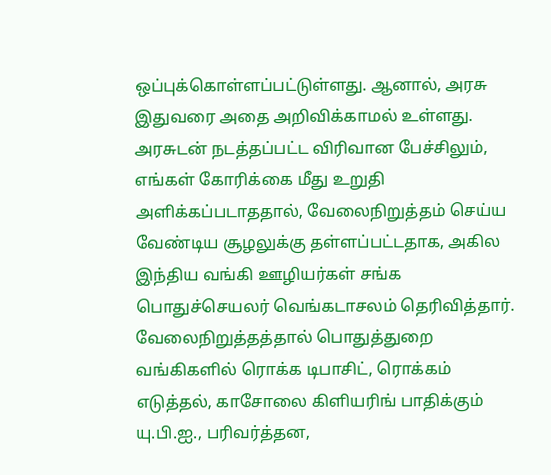ஒப்புக்கொள்ளப்பட்டுள்ளது. ஆனால், அரசு இதுவரை அதை அறிவிக்காமல் உள்ளது. அரசுடன் நடத்தப்பட்ட விரிவான பேச்சிலும், எங்கள் கோரிக்கை மீது உறுதி அளிக்கப்படாததால், வேலைநிறுத்தம் செய்ய வேண்டிய சூழலுக்கு தள்ளப்பட்டதாக, அகில இந்திய வங்கி ஊழியர்கள் சங்க பொதுச்செயலர் வெங்கடாசலம் தெரிவித்தார்.
வேலைநிறுத்தத்தால் பொதுத்துறை வங்கிகளில் ரொக்க டிபாசிட், ரொக்கம் எடுத்தல், காசோலை கிளியரிங் பாதிக்கும் யு.பி.ஐ., பரிவர்த்தன,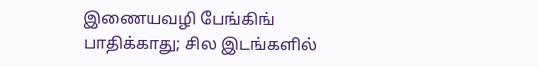இணையவழி பேங்கிங் பாதிக்காது; சில இடங்களில்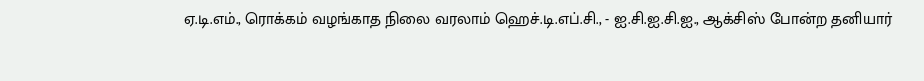ஏ.டி.எம்., ரொக்கம் வழங்காத நிலை வரலாம் ஹெச்.டி.எப்.சி., - ஐ.சி.ஐ.சி.ஐ., ஆக்சிஸ் போன்ற தனியார்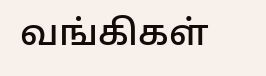வங்கிகள்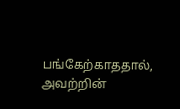பங்கேற்காததால், அவற்றின்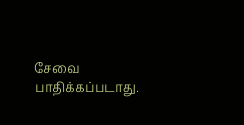சேவை பாதிக்கப்படாது.